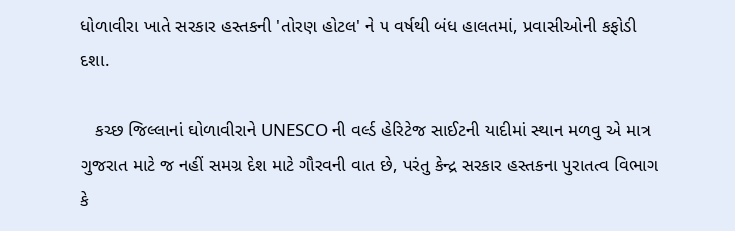ધોળાવીરા ખાતે સરકાર હસ્તકની 'તોરણ હોટલ' ને ૫ વર્ષથી બંધ હાલતમાં, પ્રવાસીઓની કફોડી દશા.

   કચ્છ જિલ્લાનાં ઘોળાવીરાને UNESCO ની વર્લ્ડ હેરિટેજ સાઈટની યાદીમાં સ્થાન મળવુ એ માત્ર ગુજરાત માટે જ નહીં સમગ્ર દેશ માટે ગૌરવની વાત છે, પરંતુ કેન્દ્ર સરકાર હસ્તકના પુરાતત્વ વિભાગ કે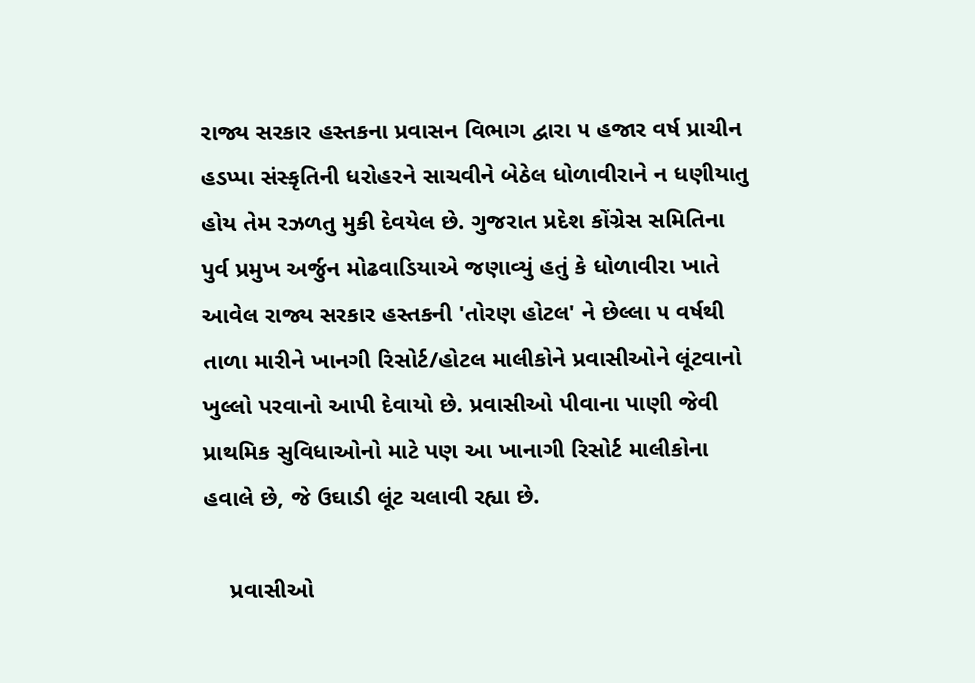રાજ્ય સરકાર હસ્તકના પ્રવાસન વિભાગ દ્વારા ૫ હજાર વર્ષ પ્રાચીન હડપ્પા સંસ્કૃતિની ધરોહરને સાચવીને બેઠેલ ધોળાવીરાને ન ધણીયાતુ હોય તેમ રઝળતુ મુકી દેવયેલ છે. ગુજરાત પ્રદેશ કોંગ્રેસ સમિતિના પુર્વ પ્રમુખ અર્જુન મોઢવાડિયાએ જણાવ્યું હતું કે ધોળાવીરા ખાતે આવેલ રાજ્ય સરકાર હસ્તકની 'તોરણ હોટલ' ને છેલ્લા ૫ વર્ષથી તાળા મારીને ખાનગી રિસોર્ટ/હોટલ માલીકોને પ્રવાસીઓને લૂંટવાનો ખુલ્લો પરવાનો આપી દેવાયો છે. પ્રવાસીઓ પીવાના પાણી જેવી પ્રાથમિક સુવિધાઓનો માટે પણ આ ખાનાગી રિસોર્ટ માલીકોના હવાલે છે, જે ઉઘાડી લૂંટ ચલાવી રહ્યા છે.

    પ્રવાસીઓ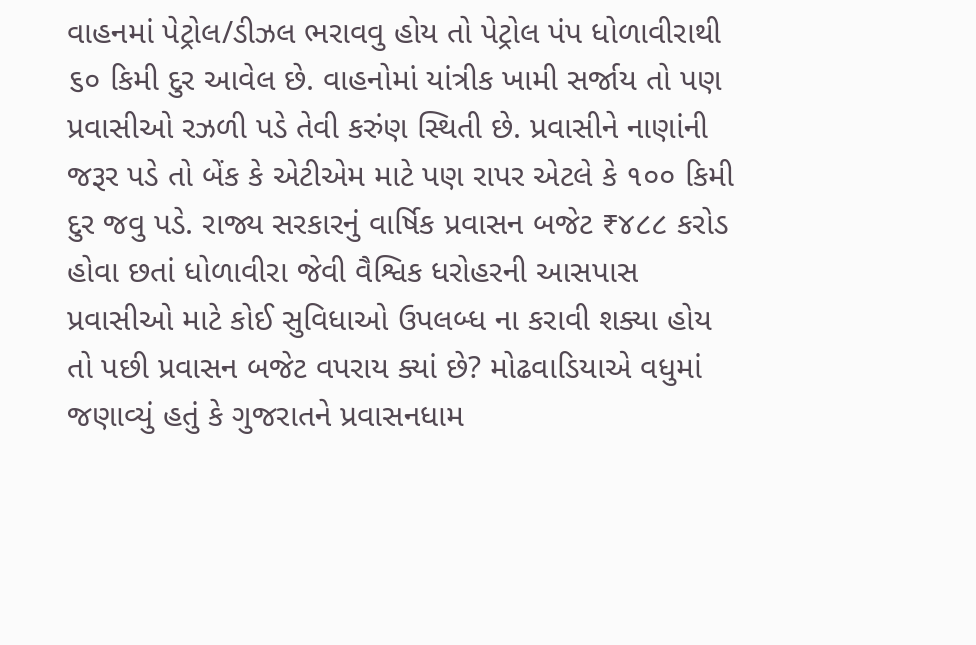વાહનમાં પેટ્રોલ/ડીઝલ ભરાવવુ હોય તો પેટ્રોલ પંપ ધોળાવીરાથી ૬૦ કિમી દુર આવેલ છે. વાહનોમાં યાંત્રીક ખામી સર્જાય તો પણ પ્રવાસીઓ રઝળી પડે તેવી કરુંણ સ્થિતી છે. પ્રવાસીને નાણાંની જરૂર પડે તો બેંક કે એટીએમ માટે પણ રાપર એટલે કે ૧૦૦ કિમી દુર જવુ પડે. રાજ્ય સરકારનું વાર્ષિક પ્રવાસન બજેટ ₹૪૮૮ કરોડ હોવા છતાં ધોળાવીરા જેવી વૈશ્વિક ધરોહરની આસપાસ પ્રવાસીઓ માટે કોઈ સુવિધાઓ ઉપલબ્ધ ના કરાવી શક્યા હોય તો પછી પ્રવાસન બજેટ વપરાય ક્યાં છે? મોઢવાડિયાએ વધુમાં જણાવ્યું હતું કે ગુજરાતને પ્રવાસનધામ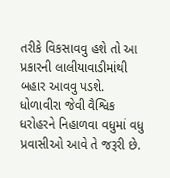તરીકે વિકસાવવુ હશે તો આ પ્રકારની લાલીયાવાડીમાંથી બહાર આવવુ પડશે. ધોળાવીરા જેવી વૈશ્વિક ધરોહરને નિહાળવા વધુમાં વધુ પ્રવાસીઓ આવે તે જરૂરી છે.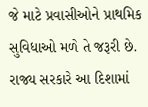જે માટે પ્રવાસીઓને પ્રાથમિક સુવિધાઓ મળે તે જરૂરી છે. રાજ્ય સરકારે આ દિશામાં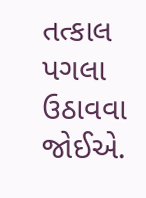તત્કાલ પગલા ઉઠાવવા જોઈએ.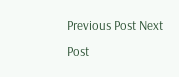Previous Post Next Post